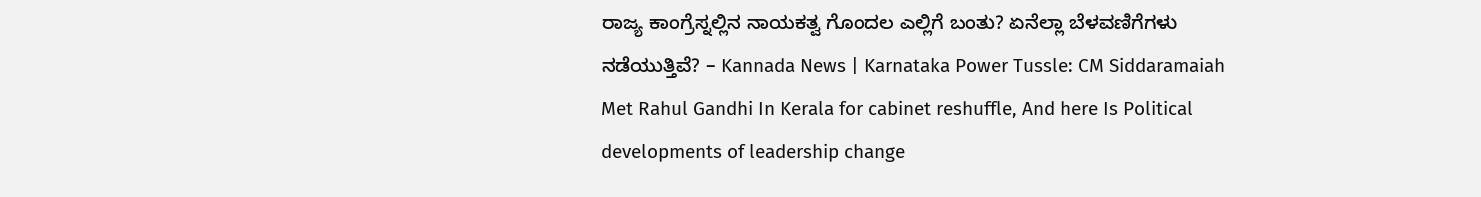ರಾಜ್ಯ ಕಾಂಗ್ರೆಸ್ನಲ್ಲಿನ ನಾಯಕತ್ವ ಗೊಂದಲ ಎಲ್ಲಿಗೆ ಬಂತು? ಏನೆಲ್ಲಾ ಬೆಳವಣಿಗೆಗಳು ನಡೆಯುತ್ತಿವೆ? – Kannada News | Karnataka Power Tussle: CM Siddaramaiah Met Rahul Gandhi In Kerala for cabinet reshuffle, And here Is Political developments of leadership change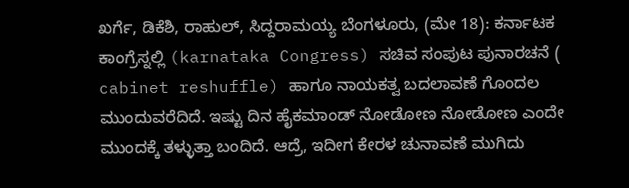ಖರ್ಗೆ, ಡಿಕೆಶಿ, ರಾಹುಲ್, ಸಿದ್ದರಾಮಯ್ಯ ಬೆಂಗಳೂರು, (ಮೇ 18): ಕರ್ನಾಟಕ ಕಾಂಗ್ರೆಸ್ನಲ್ಲಿ (karnataka Congress) ಸಚಿವ ಸಂಪುಟ ಪುನಾರಚನೆ ( cabinet reshuffle) ಹಾಗೂ ನಾಯಕತ್ವ ಬದಲಾವಣೆ ಗೊಂದಲ ಮುಂದುವರೆದಿದೆ. ಇಷ್ಟು ದಿನ ಹೈಕಮಾಂಡ್ ನೋಡೋಣ ನೋಡೋಣ ಎಂದೇ ಮುಂದಕ್ಕೆ ತಳ್ಳುತ್ತಾ ಬಂದಿದೆ. ಆದ್ರೆ, ಇದೀಗ ಕೇರಳ ಚುನಾವಣೆ ಮುಗಿದು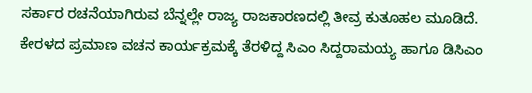ಸರ್ಕಾರ ರಚನೆಯಾಗಿರುವ ಬೆನ್ನಲ್ಲೇ ರಾಜ್ಯ ರಾಜಕಾರಣದಲ್ಲಿ ತೀವ್ರ ಕುತೂಹಲ ಮೂಡಿದೆ. ಕೇರಳದ ಪ್ರಮಾಣ ವಚನ ಕಾರ್ಯಕ್ರಮಕ್ಕೆ ತೆರಳಿದ್ದ ಸಿಎಂ ಸಿದ್ದರಾಮಯ್ಯ ಹಾಗೂ ಡಿಸಿಎಂ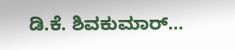ಡಿ.ಕೆ. ಶಿವಕುಮಾರ್…